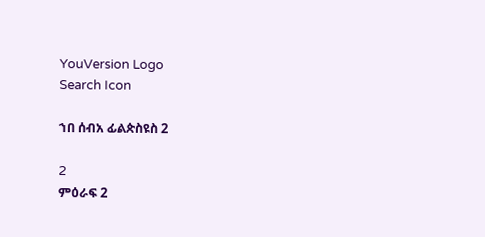YouVersion Logo
Search Icon

ኀበ ሰብአ ፊልጵስዩስ 2

2
ምዕራፍ 2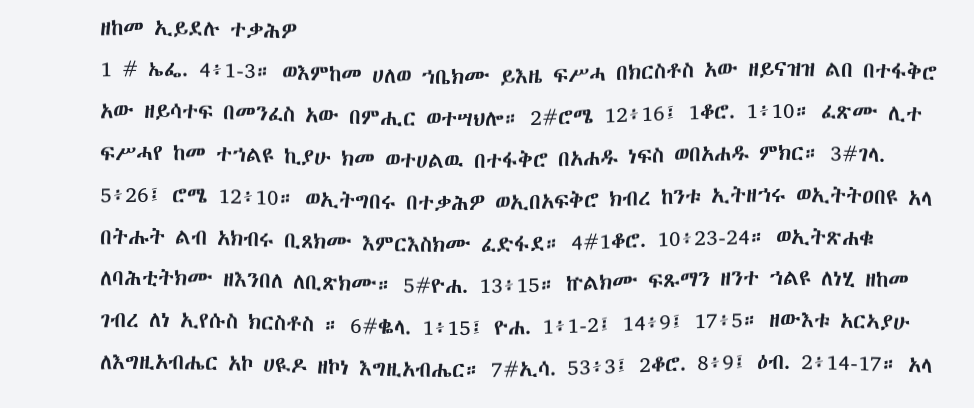ዘከመ ኢይደሉ ተቃሕዎ
1 # ኤፌ. 4፥1-3። ወእምከመ ሀለወ ኀቤክሙ ይእዜ ፍሥሓ በክርስቶስ አው ዘይናዝዝ ልበ በተፋቅሮ አው ዘይሳተፍ በመንፈስ አው በምሒር ወተሣህሎ። 2#ሮሜ 12፥16፤ 1ቆሮ. 1፥10። ፈጽሙ ሊተ ፍሥሓየ ከመ ተኀልዩ ኪያሁ ክመ ወተሀልዉ በተፋቅሮ በአሐዱ ነፍስ ወበአሐዱ ምክር። 3#ገላ. 5፥26፤ ሮሜ 12፥10። ወኢትግበሩ በተቃሕዎ ወኢበአፍቅሮ ክብረ ከንቱ ኢትዘኀሩ ወኢትትዐበዩ አላ በትሑት ልብ አክብሩ ቢጸክሙ እምርእስክሙ ፈድፋደ። 4#1ቆሮ. 10፥23-24። ወኢትጽሐቁ ለባሕቲትክሙ ዘእንበለ ለቢጽክሙ። 5#ዮሐ. 13፥15። ኵልክሙ ፍጹማን ዘንተ ኀልዩ ለነሂ ዘከመ ገብረ ለነ ኢየሱስ ክርስቶስ ። 6#ቈላ. 1፥15፤ ዮሐ. 1፥1-2፤ 14፥9፤ 17፥5። ዘውእቱ አርኣያሁ ለእግዚአብሔር አኮ ሀዪዶ ዘኮነ እግዚአብሔር። 7#ኢሳ. 53፥3፤ 2ቆሮ. 8፥9፤ ዕብ. 2፥14-17። አላ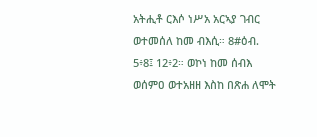አትሒቶ ርእሶ ነሥአ አርኣያ ገብር ወተመሰለ ከመ ብእሲ። 8#ዕብ. 5፥8፤ 12፥2። ወኮነ ከመ ሰብእ ወሰምዐ ወተአዘዘ እስከ በጽሐ ለሞት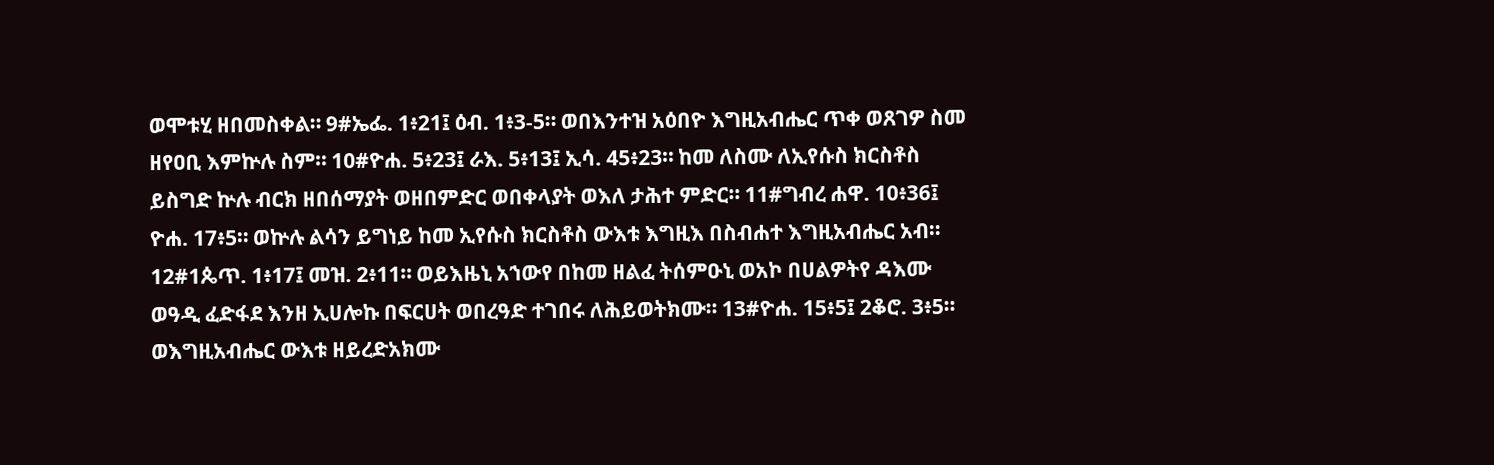ወሞቱሂ ዘበመስቀል። 9#ኤፌ. 1፥21፤ ዕብ. 1፥3-5። ወበእንተዝ አዕበዮ እግዚአብሔር ጥቀ ወጸገዎ ስመ ዘየዐቢ እምኵሉ ስም። 10#ዮሐ. 5፥23፤ ራእ. 5፥13፤ ኢሳ. 45፥23። ከመ ለስሙ ለኢየሱስ ክርስቶስ ይስግድ ኵሉ ብርክ ዘበሰማያት ወዘበምድር ወበቀላያት ወእለ ታሕተ ምድር። 11#ግብረ ሐዋ. 10፥36፤ ዮሐ. 17፥5። ወኵሉ ልሳን ይግነይ ከመ ኢየሱስ ክርስቶስ ውእቱ እግዚእ በስብሐተ እግዚአብሔር አብ። 12#1ጴጥ. 1፥17፤ መዝ. 2፥11። ወይእዜኒ አኀውየ በከመ ዘልፈ ትሰምዑኒ ወአኮ በሀልዎትየ ዳእሙ ወዓዲ ፈድፋደ እንዘ ኢሀሎኩ በፍርሀት ወበረዓድ ተገበሩ ለሕይወትክሙ። 13#ዮሐ. 15፥5፤ 2ቆሮ. 3፥5። ወእግዚአብሔር ውእቱ ዘይረድአክሙ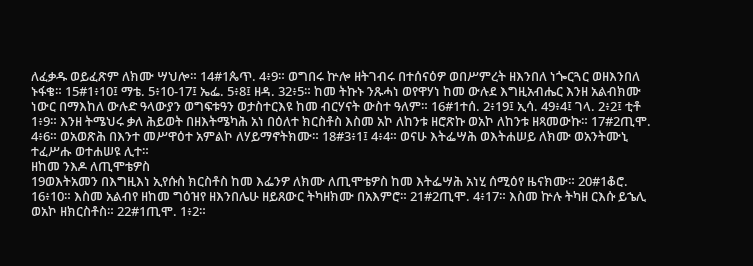ለፈቃዱ ወይፈጽም ለክሙ ሣህሎ። 14#1ጴጥ. 4፥9። ወግበሩ ኵሎ ዘትገብሩ በተሰናዕዎ ወበሥምረት ዘእንበለ ነጐርጓር ወዘእንበለ ኑፋቄ። 15#1፥10፤ ማቴ. 5፥10-17፤ ኤፌ. 5፥8፤ ዘዳ. 32፥5። ከመ ትኩኑ ንጹሓነ ወየዋሃነ ከመ ውሉደ እግዚአብሔር እንዘ አልብክሙ ነውር በማእከለ ውሉድ ዓላውያን ወግፍቱዓን ወታስተርእዩ ከመ ብርሃናት ውስተ ዓለም። 16#1ተሰ. 2፥19፤ ኢሳ. 49፥4፤ ገላ. 2፥2፤ ቲቶ 1፥9። እንዘ ትሜህሩ ቃለ ሕይወት በዘእትሜካሕ አነ በዕለተ ክርስቶስ እስመ አኮ ለከንቱ ዘሮጽኩ ወአኮ ለከንቱ ዘጻመውኩ። 17#2ጢሞ. 4፥6። ወአወጽሕ በእንተ መሥዋዕተ አምልኮ ለሃይማኖትክሙ። 18#3፥1፤ 4፥4። ወናሁ እትፌሣሕ ወእትሐሠይ ለክሙ ወአንትሙኒ ተፈሥሑ ወተሐሠዩ ሊተ።
ዘከመ ንእዶ ለጢሞቴዎስ
19ወእትአመን በእግዚእነ ኢየሱስ ክርስቶስ ከመ እፌንዎ ለክሙ ለጢሞቴዎስ ከመ እትፌሣሕ አነሂ ሰሚዕየ ዜናክሙ። 20#1ቆሮ. 16፥10። እስመ አልብየ ዘከመ ግዕዝየ ዘእንበሌሁ ዘይጸውር ትካዘክሙ በአእምሮ። 21#2ጢሞ. 4፥17። እስመ ኵሉ ትካዘ ርእሱ ይኄሊ ወአኮ ዘክርስቶስ። 22#1ጢሞ. 1፥2።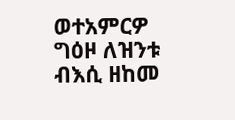ወተአምርዎ ግዕዞ ለዝንቱ ብእሲ ዘከመ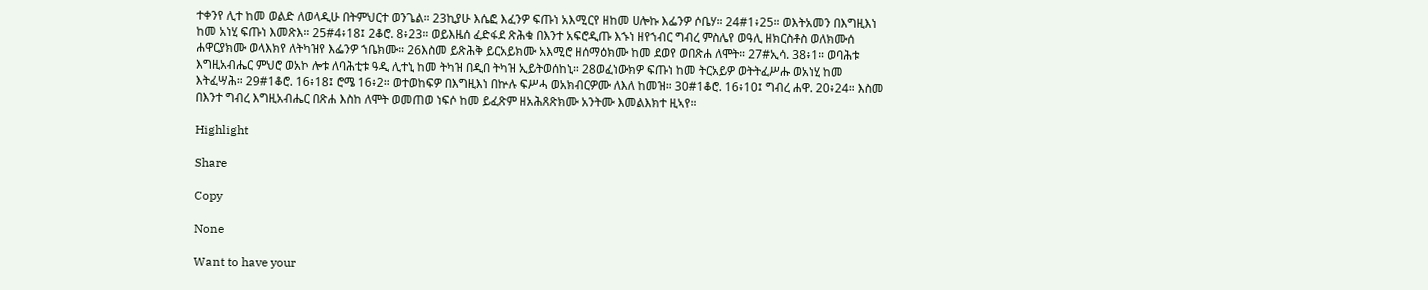ተቀንየ ሊተ ከመ ወልድ ለወላዲሁ በትምህርተ ወንጌል። 23ኪያሁ እሴፎ እፈንዎ ፍጡነ አእሚርየ ዘከመ ሀሎኩ እፌንዎ ሶቤሃ። 24#1፥25። ወእትአመን በእግዚእነ ከመ አነሂ ፍጡነ እመጽእ። 25#4፥18፤ 2ቆሮ. 8፥23። ወይእዜሰ ፈድፋደ ጽሕቁ በእንተ አፍሮዲጡ እኁነ ዘየኀብር ግብረ ምስሌየ ወዓሊ ዘክርስቶስ ወለክሙሰ ሐዋርያክሙ ወላእክየ ለትካዝየ እፌንዎ ኀቤክሙ። 26እስመ ይጽሕቅ ይርአይክሙ አእሚሮ ዘሰማዕክሙ ከመ ደወየ ወበጽሐ ለሞት። 27#ኢሳ. 38፥1። ወባሕቱ እግዚአብሔር ምህሮ ወአኮ ሎቱ ለባሕቲቱ ዓዲ ሊተኒ ከመ ትካዝ በዲበ ትካዝ ኢይትወሰከኒ። 28ወፈነውክዎ ፍጡነ ከመ ትርአይዎ ወትትፈሥሑ ወአነሂ ከመ እትፈሣሕ። 29#1ቆሮ. 16፥18፤ ሮሜ 16፥2። ወተወከፍዎ በእግዚእነ በኵሉ ፍሥሓ ወአክብርዎሙ ለእለ ከመዝ። 30#1ቆሮ. 16፥10፤ ግብረ ሐዋ. 20፥24። እስመ በእንተ ግብረ እግዚአብሔር በጽሐ እስከ ለሞት ወመጠወ ነፍሶ ከመ ይፈጽም ዘአሕጸጽክሙ አንትሙ እመልእክተ ዚኣየ።

Highlight

Share

Copy

None

Want to have your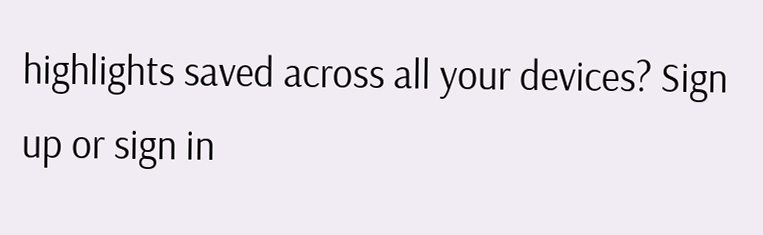highlights saved across all your devices? Sign up or sign in